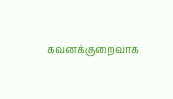கவனக்குறைவாக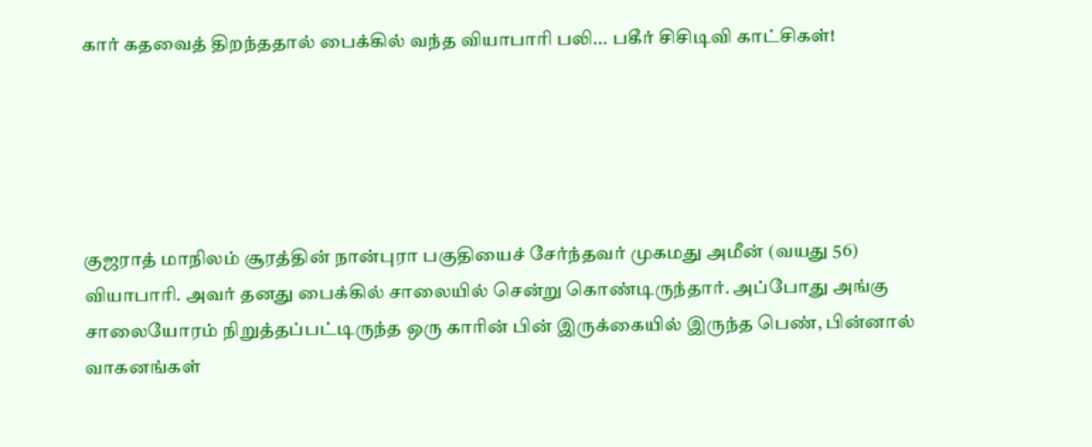கார் கதவைத் திறந்ததால் பைக்கில் வந்த வியாபாரி பலி... பகீர் சிசிடிவி காட்சிகள்!





குஜராத் மாநிலம் சூரத்தின் நான்புரா பகுதியைச் சேர்ந்தவர் முகமது அமீன் (வயது 56) வியாபாரி. அவர் தனது பைக்கில் சாலையில் சென்று கொண்டிருந்தார். அப்போது அங்கு சாலையோரம் நிறுத்தப்பட்டிருந்த ஒரு காரின் பின் இருக்கையில் இருந்த பெண், பின்னால் வாகனங்கள்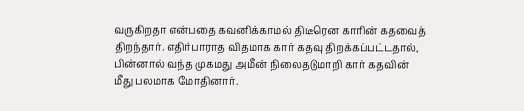வருகிறதா என்பதை கவனிக்காமல் திடீரென காரின் கதவைத் திறந்தார். எதிர்பாராத விதமாக கார் கதவு திறக்கப்பட்டதால், பின்னால் வந்த முகமது அமீன் நிலைதடுமாறி கார் கதவின் மீது பலமாக மோதினார்.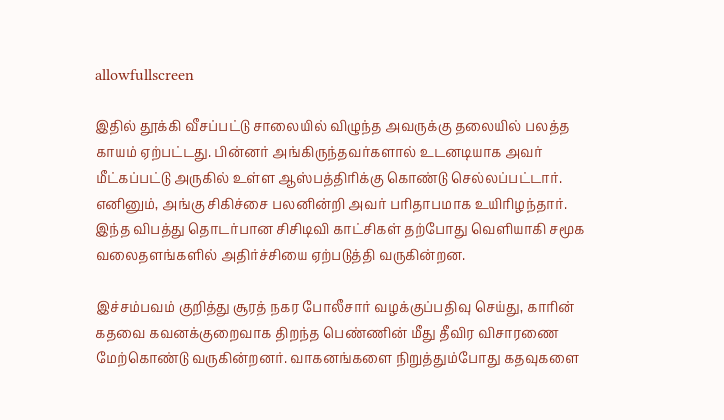allowfullscreen

இதில் தூக்கி வீசப்பட்டு சாலையில் விழுந்த அவருக்கு தலையில் பலத்த காயம் ஏற்பட்டது. பின்னர் அங்கிருந்தவர்களால் உடனடியாக அவர் மீட்கப்பட்டு அருகில் உள்ள ஆஸ்பத்திரிக்கு கொண்டு செல்லப்பட்டார். எனினும், அங்கு சிகிச்சை பலனின்றி அவர் பரிதாபமாக உயிரிழந்தார். இந்த விபத்து தொடர்பான சிசிடிவி காட்சிகள் தற்போது வெளியாகி சமூக வலைதளங்களில் அதிர்ச்சியை ஏற்படுத்தி வருகின்றன.

இச்சம்பவம் குறித்து சூரத் நகர போலீசார் வழக்குப்பதிவு செய்து, காரின் கதவை கவனக்குறைவாக திறந்த பெண்ணின் மீது தீவிர விசாரணை மேற்கொண்டு வருகின்றனர். வாகனங்களை நிறுத்தும்போது கதவுகளை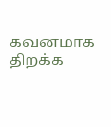கவனமாக திறக்க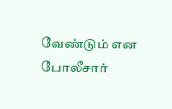வேண்டும் என போலீசார்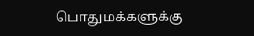பொதுமக்களுக்கு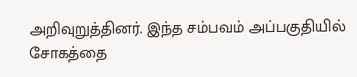அறிவுறுத்தினர். இந்த சம்பவம் அப்பகுதியில் சோகத்தை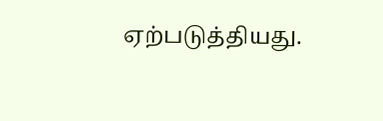ஏற்படுத்தியது.